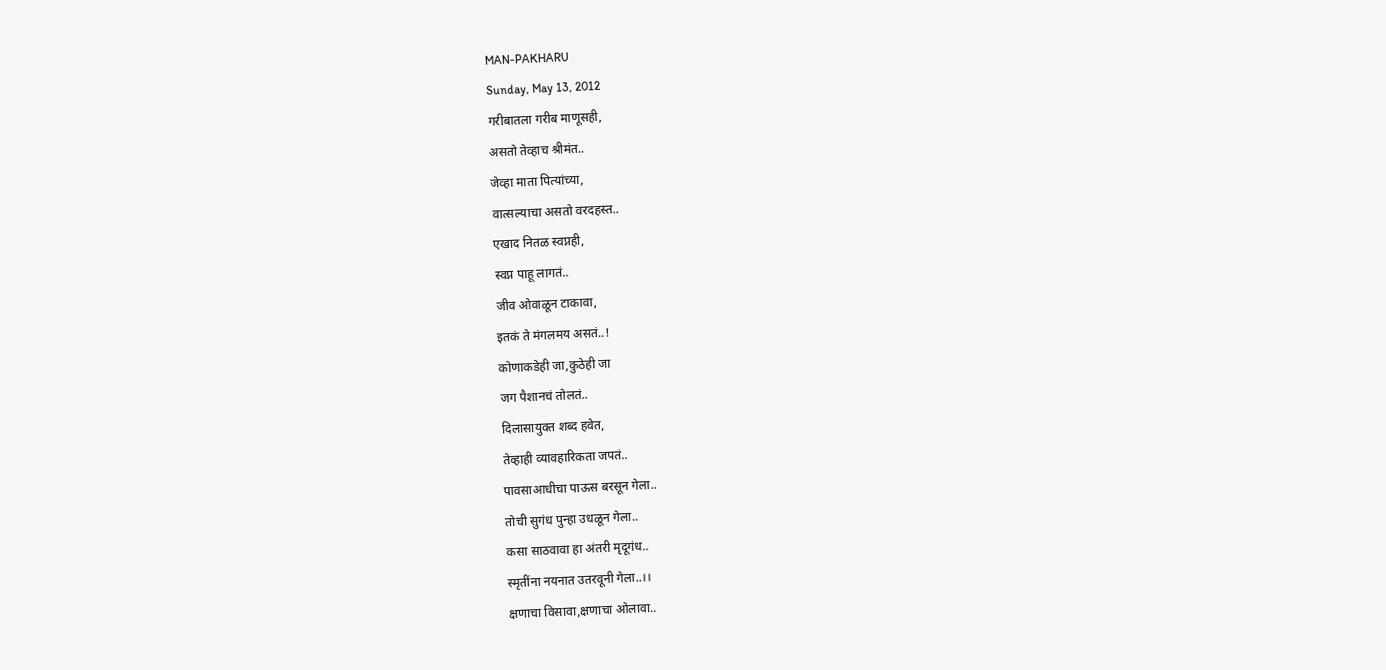MAN-PAKHARU
Sunday, May 13, 2012
गरीबातला गरीब माणूसही,
असतो तेव्हाच श्रीमंत..
जेव्हा माता पित्यांच्या,
वात्सल्याचा असतो वरदहस्त..
एखाद नितळ स्वप्नही,
स्वप्न पाहू लागतं..
जीव ओवाळून टाकावा,
इतकं ते मंगलमय असतं..!
कोणाकडेही जा,कुठेही जा
जग पैशानचं तोलतं..
दिलासायुक्त शब्द हवेत,
तेव्हाही व्यावहारिकता जपतं..
पावसाआधीचा पाऊस बरसून गेला..
तोची सुगंध पुन्हा उधळून गेला..
कसा साठवावा हा अंतरी मृदूगंध..
स्मृतींना नयनात उतरवूनी गेला..।।
क्षणाचा विसावा,क्षणाचा ओलावा..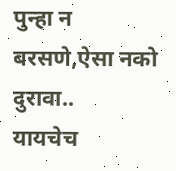पुन्हा न बरसणे,ऐसा नको दुरावा..
यायचेच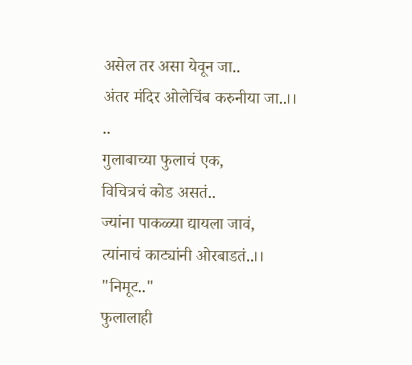असेल तर असा येवून जा..
अंतर मंदिर ओलेचिंब करुनीया जा..।।
..
गुलाबाच्या फुलाचं एक,
विचित्रचं कोड असतं..
ज्यांना पाकळ्या द्यायला जावं,
त्यांनाचं काट्यांनी ओरबाडतं..।।
"निमूट.."
फुलालाही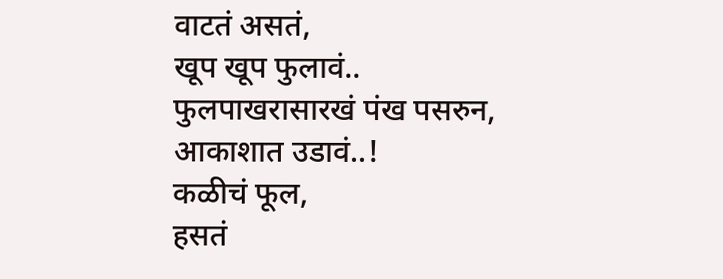वाटतं असतं,
खूप खूप फुलावं..
फुलपाखरासारखं पंख पसरुन,
आकाशात उडावं..!
कळीचं फूल,
हसतं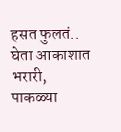हसत फुलतं..
घेता आकाशात भरारी,
पाकळ्या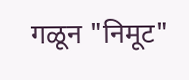गळून "निमूट"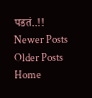पडतं..!!
Newer Posts
Older Posts
Home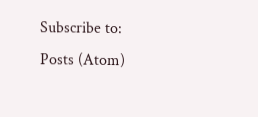Subscribe to:
Posts (Atom)